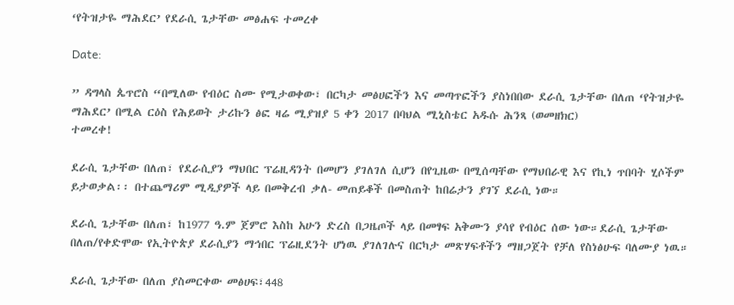‘የትዝታዬ ማሕደር’ የደራሲ ጌታቸው መፅሐፍ ተመረቀ

Date:

” ዳግላስ ጴጥሮስ “በሚለው የብዕር ስሙ የሚታወቀው፣ በርካታ መፅሀፎችን እና መጣጥፎችን ያስነበበው ደራሲ ጌታቸው በለጠ ‘የትዝታዬ ማሕደር’ በሚል ርዕስ የሕይወት ታሪኩን ፅፎ ዛሬ ሚያዝያ 5 ቀን 2017 በባህል ሚኒስቴር አዱሱ ሕንጻ (ወመዘክር)
ተመረቀ!

ደራሲ ጌታቸው በለጠ፣ የደራሲያን ማህበር ፕሬዚዳንት በመሆን ያገለገለ ሲሆን በየጊዜው በሚሰጣቸው የማህበራዊ እና የኪነ ጥበባት ሂሶችም ይታወቃል፡፡ በተጨማሪም ሚዲያዎች ላይ በመቅረብ ቃለ- መጠይቆች በመስጠት ከበሬታን ያገኘ ደራሲ ነው።

ደራሲ ጌታቸው በለጠ፣ ከ1977 ዓ.ም ጀምሮ እስከ አሁን ድረስ በጋዜጦች ላይ በመፃፍ አቅሙን ያሳየ የብዕር ሰው ነው።ደራሲ ጌታቸው በለጠ/የቀድሞው የኢትዮጵያ ደራሲያን ማኅበር ፕሬዚደንት ሆነዉ ያገለገሉና በርካታ መጽሃፍቶችን ማዘጋጀት የቻለ የስነፅሁፍ ባለሙያ ነዉ።

ደራሲ ጌታቸው በለጠ ያስመርቀው መፅሀፍ፣448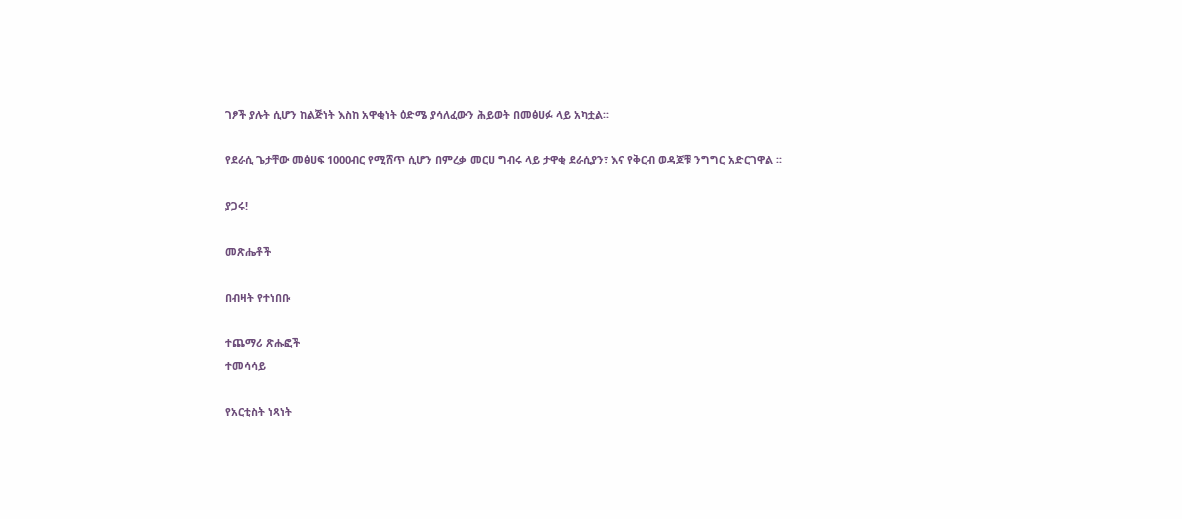ገፆች ያሉት ሲሆን ከልጅነት እስከ አዋቂነት ዕድሜ ያሳለፈውን ሕይወት በመፅሀፉ ላይ አካቷል፡፡

የደራሲ ጌታቸው መፅሀፍ 1000ብር የሚሸጥ ሲሆን በምረቃ መርሀ ግብሩ ላይ ታዋቂ ደራሲያን፣ እና የቅርብ ወዳጆቹ ንግግር አድርገዋል ፡፡

ያጋሩ!

መጽሔቶች

በብዛት የተነበቡ

ተጨማሪ ጽሑፎች
ተመሳሳይ

የአርቲስት ነጻነት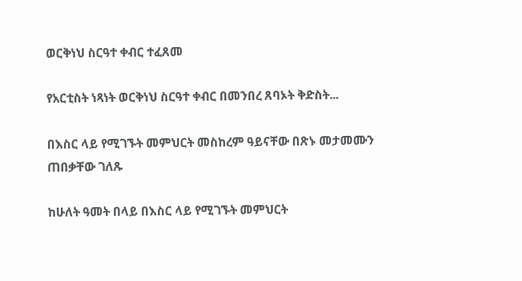ወርቅነህ ስርዓተ ቀብር ተፈጸመ

የአርቲስት ነጻነት ወርቅነህ ስርዓተ ቀብር በመንበረ ጸባኦት ቅድስት...

በእስር ላይ የሚገኙት መምህርት መስከረም ዓይናቸው በጽኑ መታመሙን ጠበቃቸው ገለጹ

ከሁለት ዓመት በላይ በእስር ላይ የሚገኙት መምህርት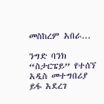መስከረም አበራ...

ንግድ ባንክ “ስታርፔይ” የተሰኘ አዲስ መተግበሪያ ይፋ አደረገ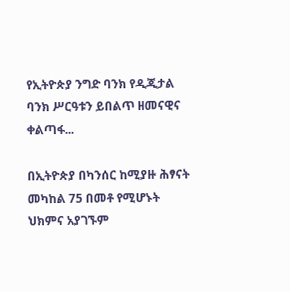የኢትዮጵያ ንግድ ባንክ የዲጂታል ባንክ ሥርዓቱን ይበልጥ ዘመናዊና ቀልጣፋ...

በኢትዮጵያ በካንሰር ከሚያዙ ሕፃናት መካከል 75 በመቶ የሚሆኑት ህክምና አያገኙም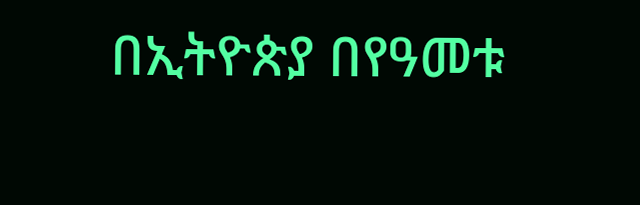በኢትዮጵያ በየዓመቱ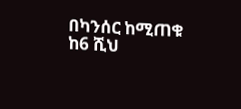በካንሰር ከሚጠቁ ከ6 ሺህ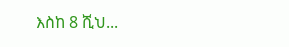እስከ 8 ሺህ...